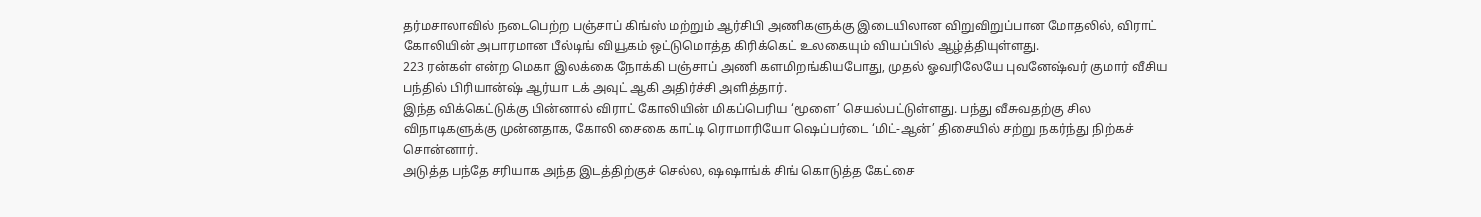தர்மசாலாவில் நடைபெற்ற பஞ்சாப் கிங்ஸ் மற்றும் ஆர்சிபி அணிகளுக்கு இடையிலான விறுவிறுப்பான மோதலில், விராட் கோலியின் அபாரமான பீல்டிங் வியூகம் ஒட்டுமொத்த கிரிக்கெட் உலகையும் வியப்பில் ஆழ்த்தியுள்ளது.
223 ரன்கள் என்ற மெகா இலக்கை நோக்கி பஞ்சாப் அணி களமிறங்கியபோது, முதல் ஓவரிலேயே புவனேஷ்வர் குமார் வீசிய பந்தில் பிரியான்ஷ் ஆர்யா டக் அவுட் ஆகி அதிர்ச்சி அளித்தார்.
இந்த விக்கெட்டுக்கு பின்னால் விராட் கோலியின் மிகப்பெரிய ‘மூளை’ செயல்பட்டுள்ளது. பந்து வீசுவதற்கு சில விநாடிகளுக்கு முன்னதாக, கோலி சைகை காட்டி ரொமாரியோ ஷெப்பர்டை ‘மிட்-ஆன்’ திசையில் சற்று நகர்ந்து நிற்கச் சொன்னார்.
அடுத்த பந்தே சரியாக அந்த இடத்திற்குச் செல்ல, ஷஷாங்க் சிங் கொடுத்த கேட்சை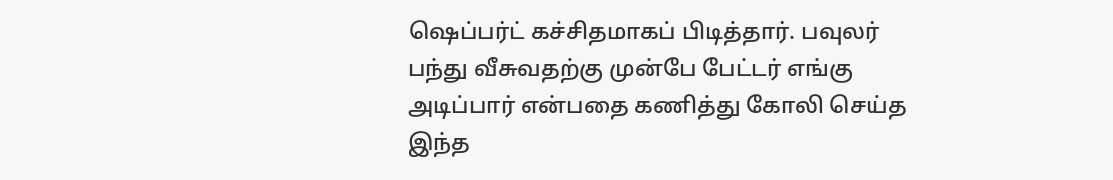ஷெப்பர்ட் கச்சிதமாகப் பிடித்தார். பவுலர் பந்து வீசுவதற்கு முன்பே பேட்டர் எங்கு அடிப்பார் என்பதை கணித்து கோலி செய்த இந்த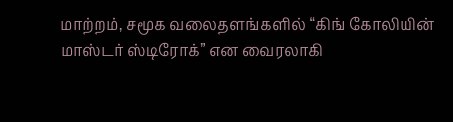மாற்றம், சமூக வலைதளங்களில் “கிங் கோலியின் மாஸ்டர் ஸ்டிரோக்” என வைரலாகி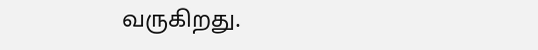வருகிறது.